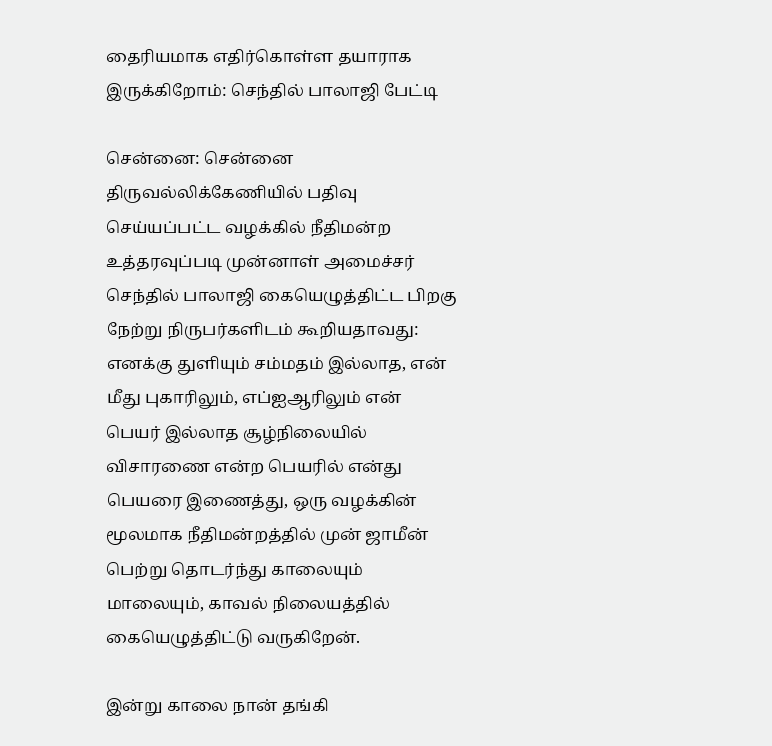தைரியமாக எதிர்கொள்ள தயாராக இருக்கிறோம்: செந்தில் பாலாஜி பேட்டி

சென்னை: சென்னை திருவல்லிக்கேணியில் பதிவு செய்யப்பட்ட வழக்கில் நீதிமன்ற உத்தரவுப்படி முன்னாள் அமைச்சர் செந்தில் பாலாஜி கையெழுத்திட்ட பிறகு நேற்று நிருபர்களிடம் கூறியதாவது: எனக்கு துளியும் சம்மதம் இல்லாத, என் மீது புகாரிலும், எப்ஐஆரிலும் என் பெயர் இல்லாத சூழ்நிலையில் விசாரணை என்ற பெயரில் என்து பெயரை இணைத்து, ஒரு வழக்கின் மூலமாக நீதிமன்றத்தில் முன் ஜாமீன் பெற்று தொடர்ந்து காலையும் மாலையும், காவல் நிலையத்தில் கையெழுத்திட்டு வருகிறேன்.

இன்று காலை நான் தங்கி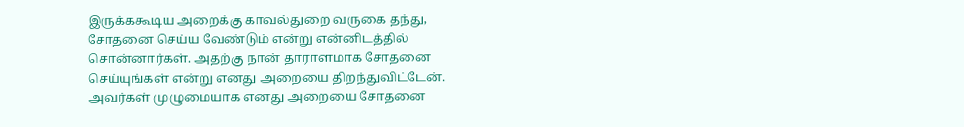இருக்ககூடிய அறைக்கு காவல்துறை வருகை தந்து, சோதனை செய்ய வேண்டும் என்று என்னிடத்தில் சொன்னார்கள். அதற்கு நான் தாராளமாக சோதனை செய்யுங்கள் என்று எனது அறையை திறந்துவிட்டேன். அவர்கள் முழுமையாக எனது அறையை சோதனை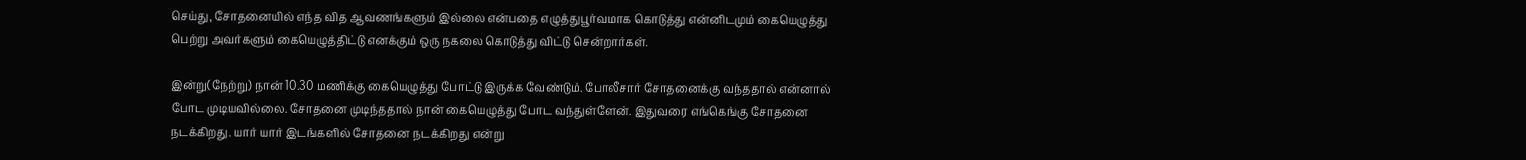செய்து, சோதனையில் எந்த வித ஆவணங்களும் இல்லை என்பதை எழுத்துபூர்வமாக கொடுத்து என்னிடமும் கையெழுத்து பெற்று அவர்களும் கையெழுத்திட்டு எனக்கும் ஒரு நகலை கொடுத்து விட்டு சென்றார்கள்.

இன்று(நேற்று) நான் 10.30 மணிக்கு கையெழுத்து போட்டு இருக்க வேண்டும். போலீசார் சோதனைக்கு வந்ததால் என்னால் போட முடியவில்லை. சோதனை முடிந்ததால் நான் கையெழுத்து போட வந்துள்ளேன். இதுவரை எங்கெங்கு சோதனை நடக்கிறது. யார் யார் இடங்களில் சோதனை நடக்கிறது என்று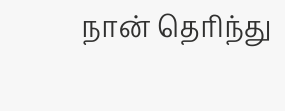நான் தெரிந்து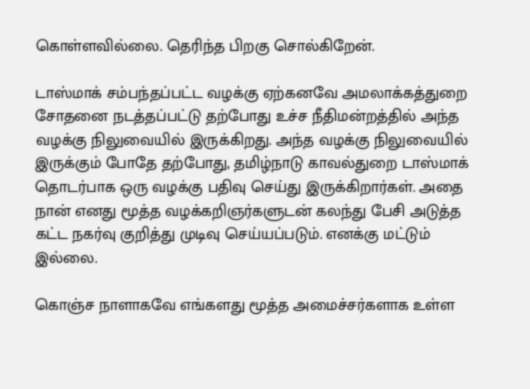கொள்ளவில்லை. தெரிந்த பிறகு சொல்கிறேன்.

டாஸ்மாக் சம்பந்தப்பட்ட வழக்கு ஏற்கனவே அமலாக்கத்துறை சோதனை நடத்தப்பட்டு தற்போது உச்ச நீதிமன்றத்தில் அந்த வழக்கு நிலுவையில் இருக்கிறது. அந்த வழக்கு நிலுவையில் இருக்கும் போதே தற்போது, தமிழ்நாடு காவல்துறை டாஸ்மாக் தொடர்பாக ஒரு வழக்கு பதிவு செய்து இருக்கிறார்கள். அதை நான் எனது மூத்த வழக்கறிஞர்களுடன் கலந்து பேசி அடுத்த கட்ட நகர்வு குறித்து முடிவு செய்யப்படும். எனக்கு மட்டும் இல்லை.

கொஞ்ச நாளாகவே எங்களது மூத்த அமைச்சர்களாக உள்ள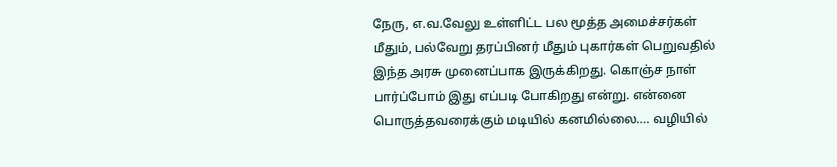நேரு, எ.வ.வேலு உள்ளிட்ட பல மூத்த அமைச்சர்கள் மீதும், பல்வேறு தரப்பினர் மீதும் புகார்கள் பெறுவதில் இந்த அரசு முனைப்பாக இருக்கிறது. கொஞ்ச நாள் பார்ப்போம் இது எப்படி போகிறது என்று. என்னை பொருத்தவரைக்கும் மடியில் கனமில்லை…. வழியில்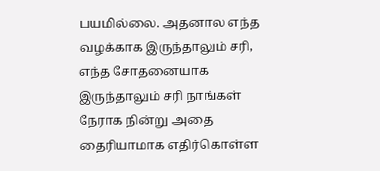பயமில்லை. அதனால எந்த வழக்காக இருந்தாலும் சரி, எந்த சோதனையாக இருந்தாலும் சரி நாங்கள் நேராக நின்று அதை தைரியாமாக எதிர்கொள்ள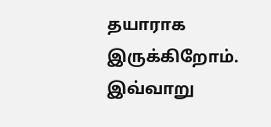தயாராக இருக்கிறோம். இவ்வாறு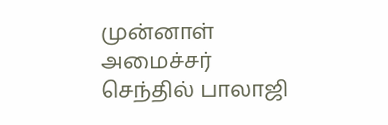முன்னாள் அமைச்சர் செந்தில் பாலாஜி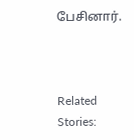பேசினார்.



Related Stories: